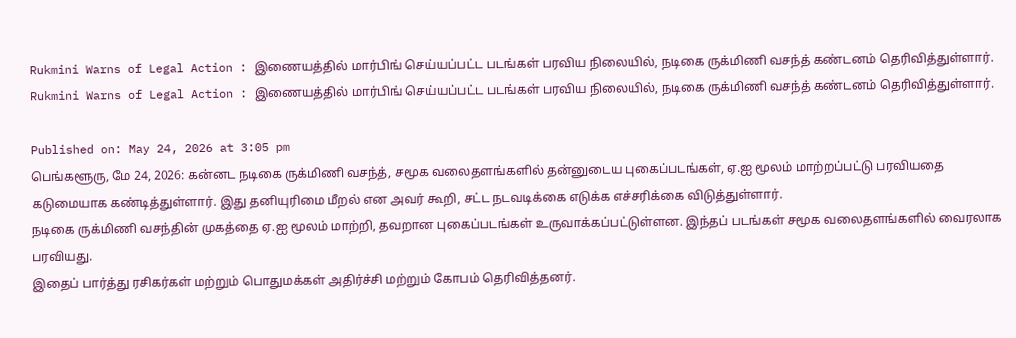Rukmini Warns of Legal Action : இணையத்தில் மார்பிங் செய்யப்பட்ட படங்கள் பரவிய நிலையில், நடிகை ருக்மிணி வசந்த் கண்டனம் தெரிவித்துள்ளார்.
Rukmini Warns of Legal Action : இணையத்தில் மார்பிங் செய்யப்பட்ட படங்கள் பரவிய நிலையில், நடிகை ருக்மிணி வசந்த் கண்டனம் தெரிவித்துள்ளார்.

Published on: May 24, 2026 at 3:05 pm
பெங்களூரு, மே 24, 2026: கன்னட நடிகை ருக்மிணி வசந்த், சமூக வலைதளங்களில் தன்னுடைய புகைப்படங்கள், ஏ.ஐ மூலம் மாற்றப்பட்டு பரவியதை கடுமையாக கண்டித்துள்ளார். இது தனியுரிமை மீறல் என அவர் கூறி, சட்ட நடவடிக்கை எடுக்க எச்சரிக்கை விடுத்துள்ளார்.
நடிகை ருக்மிணி வசந்தின் முகத்தை ஏ.ஐ மூலம் மாற்றி, தவறான புகைப்படங்கள் உருவாக்கப்பட்டுள்ளன. இந்தப் படங்கள் சமூக வலைதளங்களில் வைரலாக பரவியது.
இதைப் பார்த்து ரசிகர்கள் மற்றும் பொதுமக்கள் அதிர்ச்சி மற்றும் கோபம் தெரிவித்தனர்.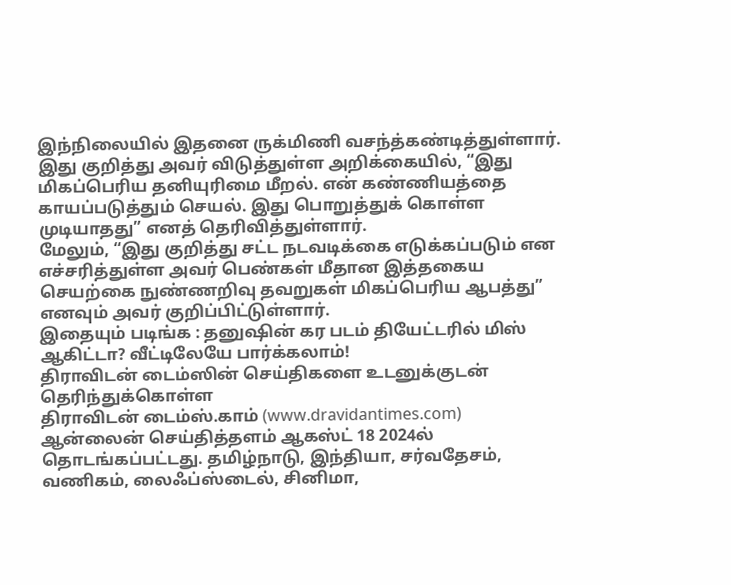இந்நிலையில் இதனை ருக்மிணி வசந்த்கண்டித்துள்ளார்.
இது குறித்து அவர் விடுத்துள்ள அறிக்கையில், “இது மிகப்பெரிய தனியுரிமை மீறல். என் கண்ணியத்தை காயப்படுத்தும் செயல். இது பொறுத்துக் கொள்ள முடியாதது” எனத் தெரிவித்துள்ளார்.
மேலும், “இது குறித்து சட்ட நடவடிக்கை எடுக்கப்படும் என எச்சரித்துள்ள அவர் பெண்கள் மீதான இத்தகைய செயற்கை நுண்ணறிவு தவறுகள் மிகப்பெரிய ஆபத்து” எனவும் அவர் குறிப்பிட்டுள்ளார்.
இதையும் படிங்க : தனுஷின் கர படம் தியேட்டரில் மிஸ் ஆகிட்டா? வீட்டிலேயே பார்க்கலாம்!
திராவிடன் டைம்ஸின் செய்திகளை உடனுக்குடன் தெரிந்துக்கொள்ள
திராவிடன் டைம்ஸ்.காம் (www.dravidantimes.com) ஆன்லைன் செய்தித்தளம் ஆகஸ்ட் 18 2024ல் தொடங்கப்பட்டது. தமிழ்நாடு, இந்தியா, சர்வதேசம், வணிகம், லைஃப்ஸ்டைல், சினிமா,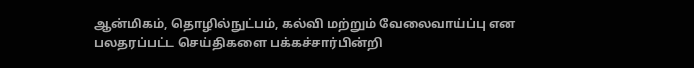ஆன்மிகம், தொழில்நுட்பம், கல்வி மற்றும் வேலைவாய்ப்பு என பலதரப்பட்ட செய்திகளை பக்கச்சார்பின்றி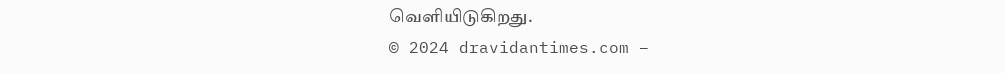வெளியிடுகிறது.
© 2024 dravidantimes.com –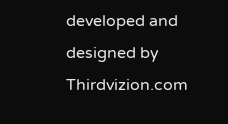developed and designed by Thirdvizion.com